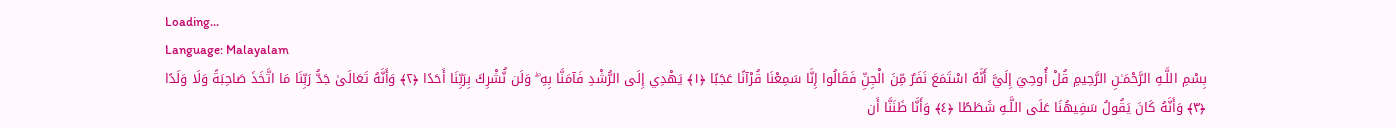Loading...
Language: Malayalam
بِسْمِ اللَّـهِ الرَّحْمَـٰنِ الرَّحِيمِ قُلْ أُوحِيَ إِلَيَّ أَنَّهُ اسْتَمَعَ نَفَرٌ مِّنَ الْجِنِّ فَقَالُوا إِنَّا سَمِعْنَا قُرْآنًا عَجَبًا ﴿١﴾ يَهْدِي إِلَى الرُّشْدِ فَآمَنَّا بِهِ ۖ وَلَن نُّشْرِكَ بِرَبِّنَا أَحَدًا ﴿٢﴾ وَأَنَّهُ تَعَالَىٰ جَدُّ رَبِّنَا مَا اتَّخَذَ صَاحِبَةً وَلَا وَلَدًا ﴿٣﴾ وَأَنَّهُ كَانَ يَقُولُ سَفِيهُنَا عَلَى اللَّـهِ شَطَطًا ﴿٤﴾ وَأَنَّا ظَنَنَّا أَن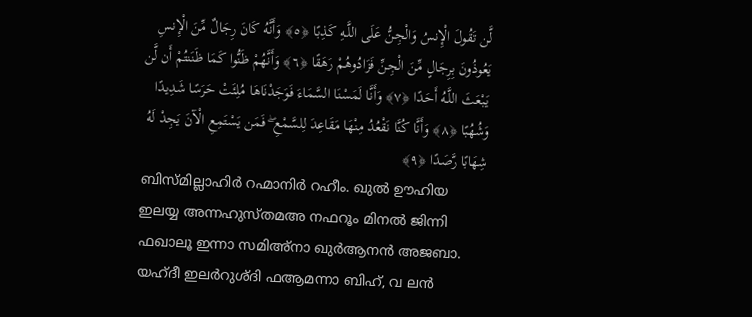لَّن تَقُولَ الْإِنسُ وَالْجِنُّ عَلَى اللَّـهِ كَذِبًا ﴿٥﴾ وَأَنَّهُ كَانَ رِجَالٌ مِّنَ الْإِنسِ يَعُوذُونَ بِرِجَالٍ مِّنَ الْجِنِّ فَزَادُوهُمْ رَهَقًا ﴿٦﴾ وَأَنَّهُمْ ظَنُّوا كَمَا ظَنَنتُمْ أَن لَّن يَبْعَثَ اللَّـهُ أَحَدًا ﴿٧﴾ وَأَنَّا لَمَسْنَا السَّمَاءَ فَوَجَدْنَاهَا مُلِئَتْ حَرَسًا شَدِيدًا وَشُهُبًا ﴿٨﴾ وَأَنَّا كُنَّا نَقْعُدُ مِنْهَا مَقَاعِدَ لِلسَّمْعِ ۖ فَمَن يَسْتَمِعِ الْآنَ يَجِدْ لَهُ شِهَابًا رَّصَدًا ﴿٩﴾
ബിസ്മില്ലാഹിർ റഹ്മാനിർ റഹീം. ഖുൽ ഊഹിയ ഇലയ്യ അന്നഹുസ്തമഅ നഫറൂം മിനൽ ജിന്നി ഫഖാലൂ ഇന്നാ സമിഅ്നാ ഖുർആനൻ അജബാ. യഹ്ദീ ഇലർറുശ്ദി ഫആമന്നാ ബിഹ്, വ ലൻ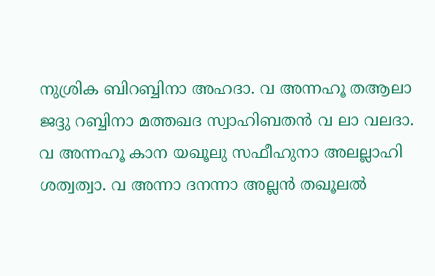നുശ്രിക ബിറബ്ബിനാ അഹദാ. വ അന്നഹൂ തആലാ ജദ്ദു റബ്ബിനാ മത്തഖദ സ്വാഹിബതൻ വ ലാ വലദാ. വ അന്നഹൂ കാന യഖൂലു സഫീഹുനാ അലല്ലാഹി ശത്വത്വാ. വ അന്നാ ദനന്നാ അല്ലൻ തഖൂലൽ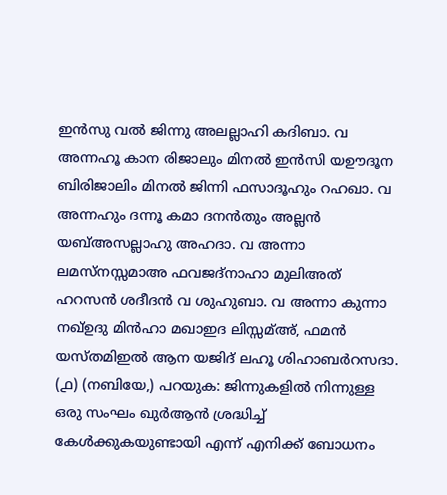ഇൻസു വൽ ജിന്നു അലല്ലാഹി കദിബാ. വ അന്നഹൂ കാന രിജാലും മിനൽ ഇൻസി യഊദൂന ബിരിജാലിം മിനൽ ജിന്നി ഫസാദൂഹും റഹഖാ. വ അന്നഹും ദന്നൂ കമാ ദനൻതും അല്ലൻ യബ്അസല്ലാഹു അഹദാ. വ അന്നാ ലമസ്നസ്സമാഅ ഫവജദ്നാഹാ മുലിഅത് ഹറസൻ ശദീദൻ വ ശുഹുബാ. വ അന്നാ കുന്നാ നഖ്ഉദു മിൻഹാ മഖാഇദ ലിസ്സമ്അ്, ഫമൻ യസ്തമിഇൽ ആന യജിദ് ലഹൂ ശിഹാബർറസദാ.
(൧) (നബിയേ,) പറയുക: ജിന്നുകളിൽ നിന്നുള്ള ഒരു സംഘം ഖുർആൻ ശ്രദ്ധിച്ച് കേൾക്കുകയുണ്ടായി എന്ന് എനിക്ക് ബോധനം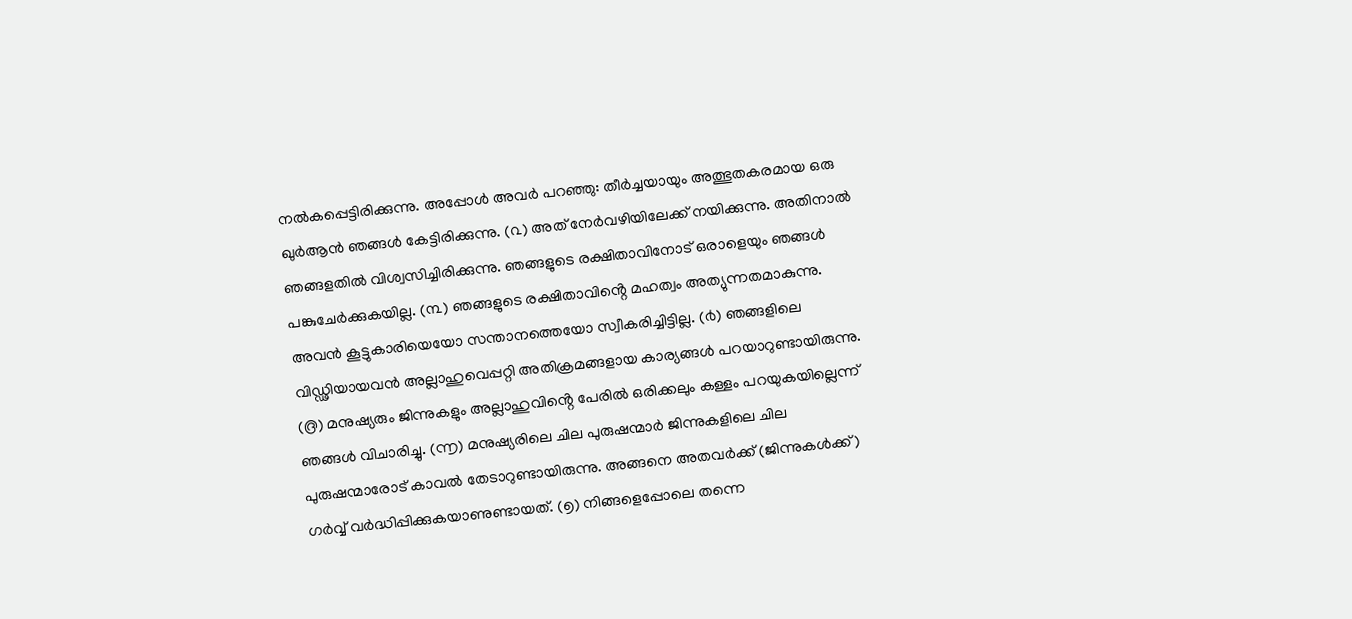നൽകപ്പെട്ടിരിക്കുന്നു. അപ്പോൾ അവർ പറഞ്ഞു: തീർച്ചയായും അത്ഭുതകരമായ ഒരു ഖുർആൻ ഞങ്ങൾ കേട്ടിരിക്കുന്നു. (൨) അത് നേർവഴിയിലേക്ക് നയിക്കുന്നു. അതിനാൽ ഞങ്ങളതിൽ വിശ്വസിച്ചിരിക്കുന്നു. ഞങ്ങളുടെ രക്ഷിതാവിനോട് ഒരാളെയും ഞങ്ങൾ പങ്കുചേർക്കുകയില്ല. (൩) ഞങ്ങളുടെ രക്ഷിതാവിൻ്റെ മഹത്വം അത്യുന്നതമാകുന്നു. അവൻ കൂട്ടുകാരിയെയോ സന്താനത്തെയോ സ്വീകരിച്ചിട്ടില്ല. (൪) ഞങ്ങളിലെ വിഡ്ഢിയായവൻ അല്ലാഹുവെപ്പറ്റി അതിക്രമങ്ങളായ കാര്യങ്ങൾ പറയാറുണ്ടായിരുന്നു. (൫) മനുഷ്യരും ജിന്നുകളും അല്ലാഹുവിൻ്റെ പേരിൽ ഒരിക്കലും കള്ളം പറയുകയില്ലെന്ന് ഞങ്ങൾ വിചാരിച്ചു. (൬) മനുഷ്യരിലെ ചില പുരുഷന്മാർ ജിന്നുകളിലെ ചില പുരുഷന്മാരോട് കാവൽ തേടാറുണ്ടായിരുന്നു. അങ്ങനെ അതവർക്ക് (ജിന്നുകൾക്ക്) ഗർവ്വ് വർദ്ധിപ്പിക്കുകയാണുണ്ടായത്. (൭) നിങ്ങളെപ്പോലെ തന്നെ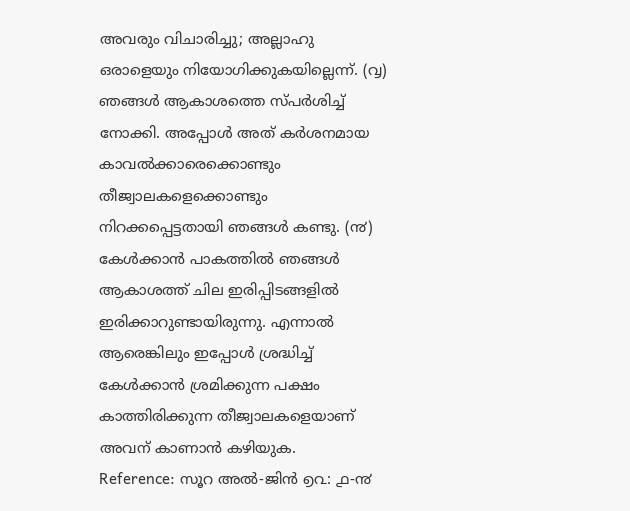അവരും വിചാരിച്ചു; അല്ലാഹു ഒരാളെയും നിയോഗിക്കുകയില്ലെന്ന്. (൮) ഞങ്ങൾ ആകാശത്തെ സ്പർശിച്ച് നോക്കി. അപ്പോൾ അത് കർശനമായ കാവൽക്കാരെക്കൊണ്ടും തീജ്വാലകളെക്കൊണ്ടും നിറക്കപ്പെട്ടതായി ഞങ്ങൾ കണ്ടു. (൯) കേൾക്കാൻ പാകത്തിൽ ഞങ്ങൾ ആകാശത്ത് ചില ഇരിപ്പിടങ്ങളിൽ ഇരിക്കാറുണ്ടായിരുന്നു. എന്നാൽ ആരെങ്കിലും ഇപ്പോൾ ശ്രദ്ധിച്ച് കേൾക്കാൻ ശ്രമിക്കുന്ന പക്ഷം കാത്തിരിക്കുന്ന തീജ്വാലകളെയാണ് അവന് കാണാൻ കഴിയുക.
Reference: സൂറ അൽ-ജിൻ ൭൨: ൧-൯